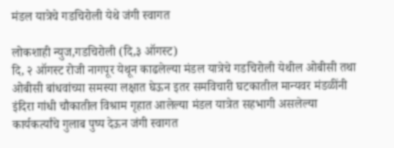मंडल यात्रेचे गडचिरोली येथे जंगी स्वागत

लोकशाही न्युज,गडचिरोली (दि,३ ऑगस्ट)
दि, २ ऑगस्ट रोजी नागपूर येथून काढलेल्या मंडल यात्रेचे गडचिरोली येथील ओबीसी तथा ओबीसी बांधवांच्या समस्या लक्षात घेऊन इतर समविचारी घटकातील मान्यवर मंडळींनी इंदिरा गांधी चौकातील विश्राम गृहात आलेल्या मंडल यात्रेत सहभागी असलेल्या कार्यकर्त्यांचे गुलाब पुष्प देऊन जंगी स्वागत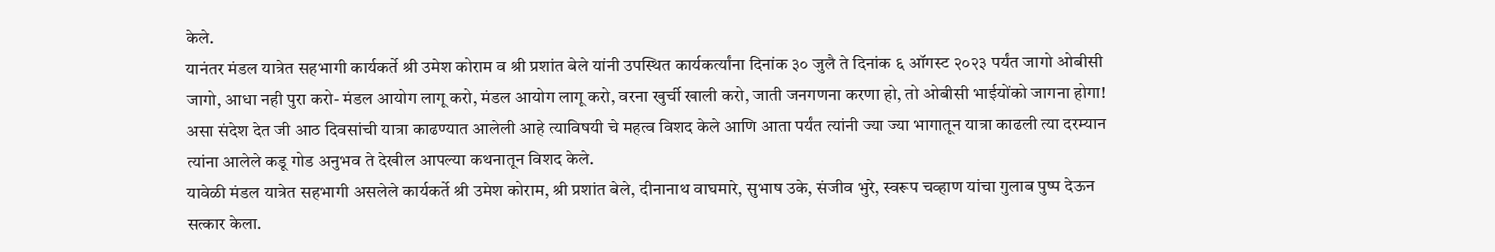केले.
यानंतर मंडल यात्रेत सहभागी कार्यकर्ते श्री उमेश कोराम व श्री प्रशांत बेले यांनी उपस्थित कार्यकर्त्यांना दिनांक ३० जुलै ते दिनांक ६ ऑगस्ट २०२३ पर्यंत जागो ओबीसी जागो, आधा नही पुरा करो- मंडल आयोग लागू करो, मंडल आयोग लागू करो, वरना खुर्ची खाली करो, जाती जनगणना करणा हो, तो ओबीसी भाईयोंको जागना होगा! असा संदेश देत जी आठ दिवसांची यात्रा काढण्यात आलेली आहे त्याविषयी चे महत्व विशद केले आणि आता पर्यंत त्यांनी ज्या ज्या भागातून यात्रा काढली त्या दरम्यान त्यांना आलेले कडू गोड अनुभव ते देखील आपल्या कथनातून विशद केले.
यावेळी मंडल यात्रेत सहभागी असलेले कार्यकर्ते श्री उमेश कोराम, श्री प्रशांत बेले, दीनानाथ वाघमारे, सुभाष उके, संजीव भुरे, स्वरूप चव्हाण यांचा गुलाब पुष्प देऊन सत्कार केला.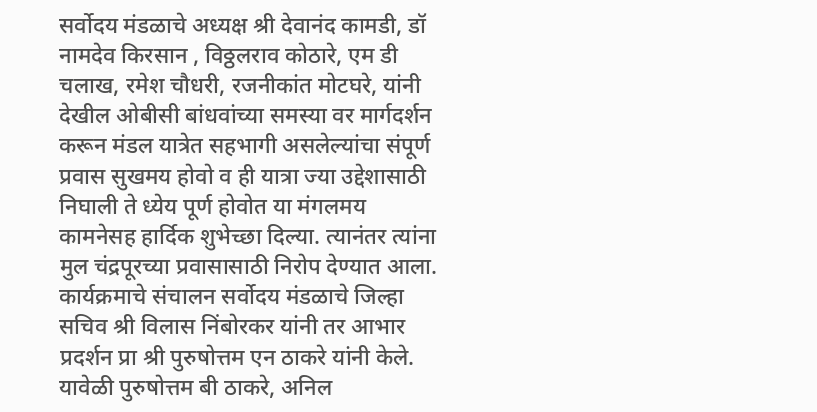सर्वोदय मंडळाचे अध्यक्ष श्री देवानंद कामडी, डॉ नामदेव किरसान , विठ्ठलराव कोठारे, एम डी चलाख, रमेश चौधरी, रजनीकांत मोटघरे, यांनी देखील ओबीसी बांधवांच्या समस्या वर मार्गदर्शन करून मंडल यात्रेत सहभागी असलेल्यांचा संपूर्ण प्रवास सुखमय होवो व ही यात्रा ज्या उद्देशासाठी निघाली ते ध्येय पूर्ण होवोत या मंगलमय कामनेसह हार्दिक शुभेच्छा दिल्या. त्यानंतर त्यांना मुल चंद्रपूरच्या प्रवासासाठी निरोप देण्यात आला.
कार्यक्रमाचे संचालन सर्वोदय मंडळाचे जिल्हा सचिव श्री विलास निंबोरकर यांनी तर आभार प्रदर्शन प्रा श्री पुरुषोत्तम एन ठाकरे यांनी केले. यावेळी पुरुषोत्तम बी ठाकरे, अनिल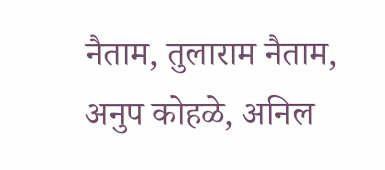नैताम, तुलाराम नैताम, अनुप कोहळे, अनिल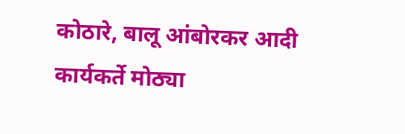कोठारे, बालू आंबोरकर आदी कार्यकर्ते मोठ्या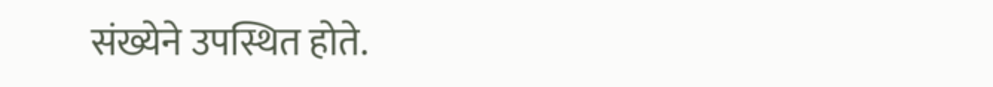संख्येने उपस्थित होते.